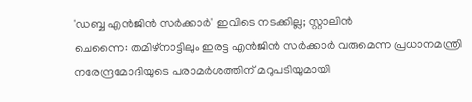'ഡബ്ബ എൻജിൻ സർക്കാർ' ഇവിടെ നടക്കില്ല; സ്റ്റാലിൻ
ചെന്നൈ: തമിഴ്നാട്ടിലും ഇരട്ട എൻജിൻ സർക്കാർ വരുമെന്ന പ്രധാനമന്ത്രി നരേന്ദ്രമോദിയുടെ പരാമർശത്തിന് മറുപടിയുമായി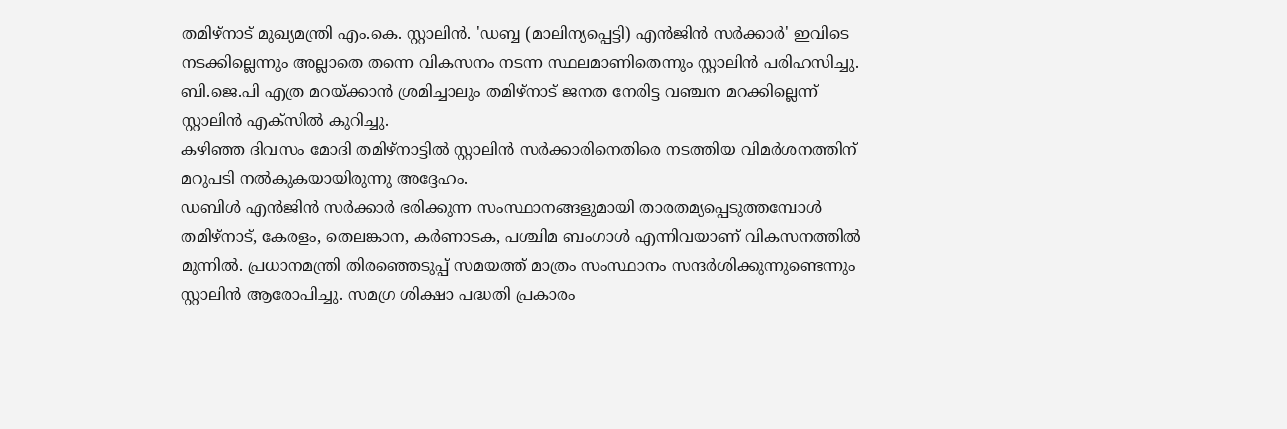തമിഴ്നാട് മുഖ്യമന്ത്രി എം.കെ. സ്റ്റാലിൻ. 'ഡബ്ബ (മാലിന്യപ്പെട്ടി) എൻജിൻ സർക്കാർ' ഇവിടെ നടക്കില്ലെന്നും അല്ലാതെ തന്നെ വികസനം നടന്ന സ്ഥലമാണിതെന്നും സ്റ്റാലിൻ പരിഹസിച്ചു. ബി.ജെ.പി എത്ര മറയ്ക്കാൻ ശ്രമിച്ചാലും തമിഴ്നാട് ജനത നേരിട്ട വഞ്ചന മറക്കില്ലെന്ന് സ്റ്റാലിൻ എക്സിൽ കുറിച്ചു.
കഴിഞ്ഞ ദിവസം മോദി തമിഴ്നാട്ടിൽ സ്റ്റാലിൻ സർക്കാരിനെതിരെ നടത്തിയ വിമർശനത്തിന് മറുപടി നൽകുകയായിരുന്നു അദ്ദേഹം.
ഡബിൾ എൻജിൻ സർക്കാർ ഭരിക്കുന്ന സംസ്ഥാനങ്ങളുമായി താരതമ്യപ്പെടുത്തമ്പോൾ തമിഴ്നാട്, കേരളം, തെലങ്കാന, കർണാടക, പശ്ചിമ ബംഗാൾ എന്നിവയാണ് വികസനത്തിൽ മുന്നിൽ. പ്രധാനമന്ത്രി തിരഞ്ഞെടുപ്പ് സമയത്ത് മാത്രം സംസ്ഥാനം സന്ദർശിക്കുന്നുണ്ടെന്നും സ്റ്റാലിൻ ആരോപിച്ചു. സമഗ്ര ശിക്ഷാ പദ്ധതി പ്രകാരം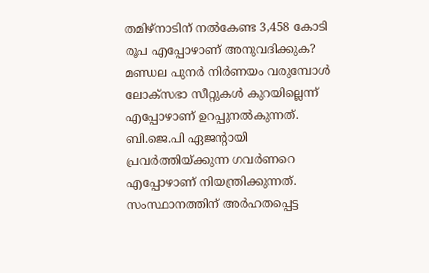തമിഴ്നാടിന് നൽകേണ്ട 3,458 കോടി രൂപ എപ്പോഴാണ് അനുവദിക്കുക? മണ്ഡല പുനർ നിർണയം വരുമ്പോൾ ലോക്സഭാ സീറ്റുകൾ കുറയില്ലെന്ന് എപ്പോഴാണ് ഉറപ്പുനൽകുന്നത്. ബി.ജെ.പി ഏജന്റായി പ്രവർത്തിയ്ക്കുന്ന ഗവർണറെ എപ്പോഴാണ് നിയന്ത്രിക്കുന്നത്. സംസ്ഥാനത്തിന് അർഹതപ്പെട്ട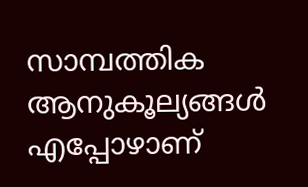സാമ്പത്തിക ആനുകൂല്യങ്ങൾ എപ്പോഴാണ്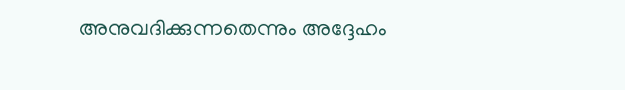അനുവദിക്കുന്നതെന്നും അദ്ദേഹം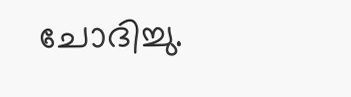ചോദിച്ചു.